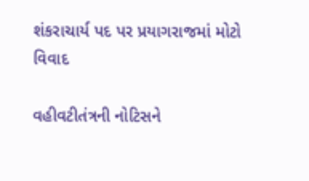શંકરાચાર્ય પદ પર પ્રયાગરાજમાં મોટો વિવાદ

વહીવટીતંત્રની નોટિસને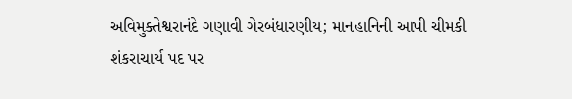અવિમુક્તેશ્વરાનંદે ગણાવી ગેરબંધારણીય; માનહાનિની આપી ચીમકી
શંકરાચાર્ય પદ પર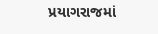પ્રયાગરાજમાં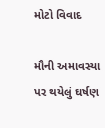મોટો વિવાદ

મૌની અમાવસ્યા પર થયેલું ઘર્ષણ